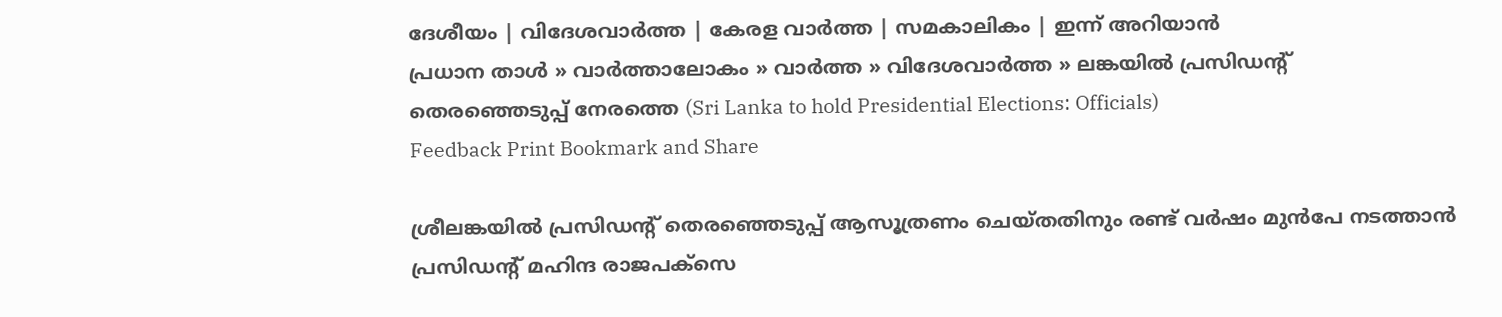ദേശീയം | വിദേശവാര്‍ത്ത | കേരള വാര്‍ത്ത | സമകാലികം | ഇന്ന് അറിയാന്‍
പ്രധാന താള്‍ » വാര്‍ത്താലോകം » വാര്‍ത്ത » വിദേശവാര്‍ത്ത » ലങ്കയില്‍ പ്രസിഡന്‍റ് തെരഞ്ഞെടുപ്പ് നേരത്തെ (Sri Lanka to hold Presidential Elections: Officials)
Feedback Print Bookmark and Share

ശ്രീലങ്കയില്‍ പ്രസിഡന്‍റ് തെരഞ്ഞെടുപ്പ് ആസൂത്രണം ചെയ്തതിനും രണ്ട് വര്‍ഷം മുന്‍പേ നടത്താന്‍ പ്രസിഡന്‍റ് മഹിന്ദ രാജപക്സെ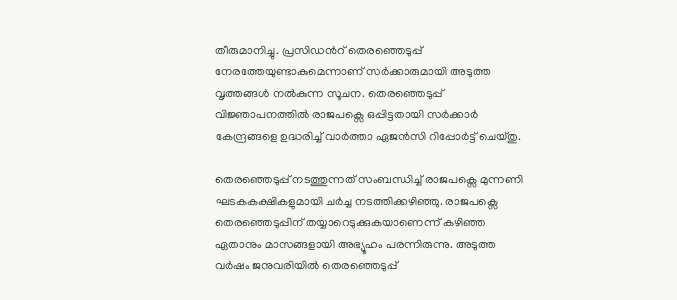തീരുമാനിച്ചു. പ്രസിഡന്‍റ് തെരഞ്ഞെടുപ്പ് നേരത്തേയുണ്ടാകുമെന്നാണ് സര്‍ക്കാരുമായി അടുത്ത വൃത്തങ്ങള്‍ നല്‍കുന്ന സൂചന. തെരഞ്ഞെടുപ്പ് വിജ്ഞാപനത്തില്‍ രാജപക്സെ ഒപ്പിട്ടതായി സര്‍ക്കാര്‍ കേന്ദ്രങ്ങളെ ഉദ്ധരിച്ച് വാര്‍ത്താ ഏജന്‍സി റിപ്പോര്‍ട്ട് ചെയ്തു.

തെരഞ്ഞെടുപ്പ് നടത്തുന്നത് സംബന്ധിച്ച് രാജപക്സെ മുന്നണി ഘടകകക്ഷികളുമായി ചര്‍ച്ച നടത്തിക്കഴിഞ്ഞു. രാജപക്സെ തെരഞ്ഞെടുപ്പിന് തയ്യാറെടുക്കുകയാണെന്ന് കഴിഞ്ഞ ഏതാനും മാസങ്ങളായി അഭ്യൂഹം പരന്നിരുന്നു. അടുത്ത വര്‍ഷം ജനുവരിയില്‍ തെരഞ്ഞെടുപ്പ്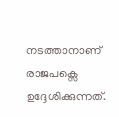നടത്താനാണ് രാജപക്സെ ഉദ്ദേശിക്കുന്നത്.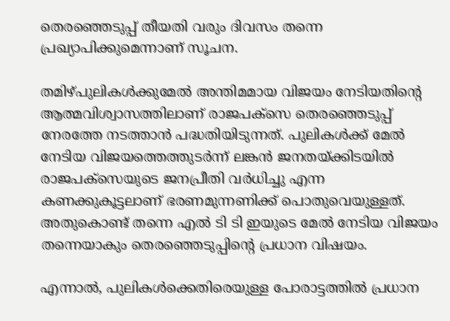തെരഞ്ഞെടുപ്പ് തീയതി വരും ദിവസം തന്നെ പ്രഖ്യാപിക്കുമെന്നാണ് സൂചന.

തമിഴ്പുലികള്‍ക്കുമേല്‍ അന്തിമമായ വിജയം നേടിയതിന്‍റെ ആത്മവിശ്വാസത്തിലാണ് രാജപക്സെ തെരഞ്ഞെടുപ്പ് നേരത്തേ നടത്താന്‍ പദ്ധതിയിടുന്നത്. പുലികള്‍ക്ക് മേല്‍ നേടിയ വിജയത്തെത്തുടര്‍ന്ന് ലങ്കന്‍ ജനതയ്ക്കിടയില്‍ രാജപക്സെയുടെ ജനപ്രീതി വര്‍ധിച്ചു എന്ന കണക്കുകൂട്ടലാണ് ഭരണമുന്നണിക്ക് പൊതുവെയുള്ളത്. അതുകൊണ്ട് തന്നെ എല്‍ ടി ടി ഇയുടെ മേല്‍ നേടിയ വിജയം തന്നെയാകും തെരഞ്ഞെടുപ്പിന്‍റെ പ്രധാന വിഷയം.

എന്നാല്‍, പുലികള്‍ക്കെതിരെയുള്ള പോരാട്ടത്തില്‍ പ്രധാന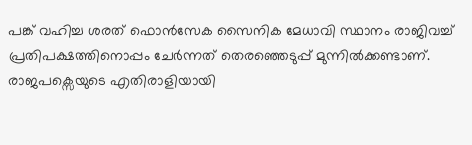പങ്ക് വഹിച്ച ശരത് ഫൊന്‍സേക സൈനിക മേധാവി സ്ഥാനം രാജിവച്ച് പ്രതിപക്ഷത്തിനൊപ്പം ചേര്‍ന്നത് തെരഞ്ഞെടുപ്പ് മുന്നില്‍ക്കണ്ടാണ്. രാജപക്സെയുടെ എതിരാളിയായി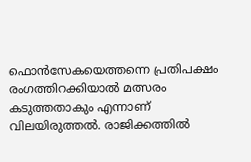ഫൊന്‍സേകയെത്തന്നെ പ്രതിപക്ഷം രംഗത്തിറക്കിയാല്‍ മത്സരം കടുത്തതാകും എന്നാണ് വിലയിരുത്തല്‍. രാജിക്കത്തില്‍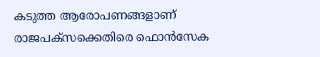കടുത്ത ആരോപണങ്ങളാണ് രാജപക്സക്കെതിരെ ഫൊന്‍സേക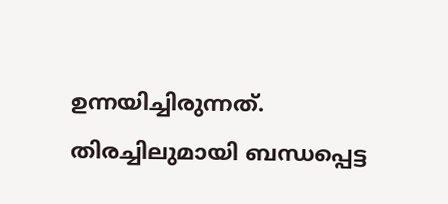ഉന്നയിച്ചിരുന്നത്.
തിരച്ചിലുമായി ബന്ധപ്പെട്ട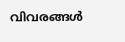വിവരങ്ങള്‍